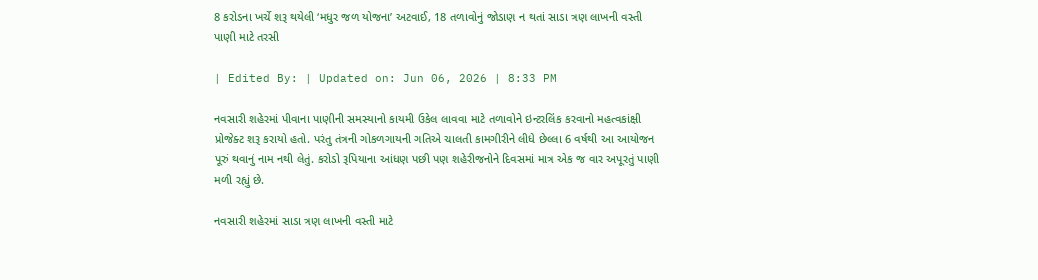8 કરોડના ખર્ચે શરૂ થયેલી ‘મધુર જળ યોજના’ અટવાઈ, 18 તળાવોનું જોડાણ ન થતાં સાડા ત્રણ લાખની વસ્તી પાણી માટે તરસી

| Edited By: | Updated on: Jun 06, 2026 | 8:33 PM

નવસારી શહેરમાં પીવાના પાણીની સમસ્યાનો કાયમી ઉકેલ લાવવા માટે તળાવોને ઇન્ટરલિંક કરવાનો મહત્વકાંક્ષી પ્રોજેક્ટ શરૂ કરાયો હતો. પરંતુ તંત્રની ગોકળગાયની ગતિએ ચાલતી કામગીરીને લીધે છેલ્લા 6 વર્ષથી આ આયોજન પૂરું થવાનું નામ નથી લેતું. કરોડો રૂપિયાના આંધણ પછી પણ શહેરીજનોને દિવસમાં માત્ર એક જ વાર અપૂરતું પાણી મળી રહ્યું છે.

નવસારી શહેરમાં સાડા ત્રણ લાખની વસ્તી માટે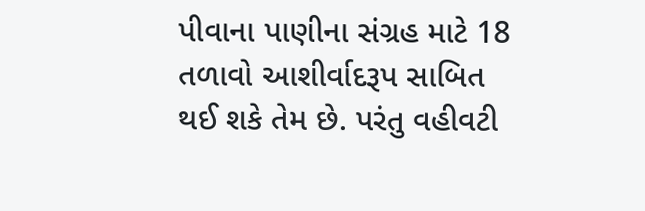પીવાના પાણીના સંગ્રહ માટે 18 તળાવો આશીર્વાદરૂપ સાબિત થઈ શકે તેમ છે. પરંતુ વહીવટી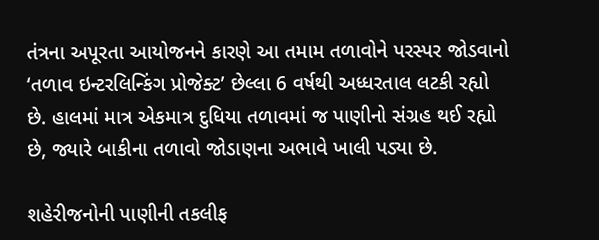તંત્રના અપૂરતા આયોજનને કારણે આ તમામ તળાવોને પરસ્પર જોડવાનો ‘તળાવ ઇન્ટરલિન્કિંગ પ્રોજેક્ટ’ છેલ્લા 6 વર્ષથી અધ્ધરતાલ લટકી રહ્યો છે. હાલમાં માત્ર એકમાત્ર દુધિયા તળાવમાં જ પાણીનો સંગ્રહ થઈ રહ્યો છે, જ્યારે બાકીના તળાવો જોડાણના અભાવે ખાલી પડ્યા છે.

શહેરીજનોની પાણીની તકલીફ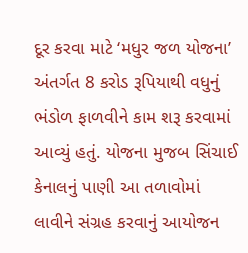દૂર કરવા માટે ‘મધુર જળ યોજના’ અંતર્ગત 8 કરોડ રૂપિયાથી વધુનું ભંડોળ ફાળવીને કામ શરૂ કરવામાં આવ્યું હતું. યોજના મુજબ સિંચાઈ કેનાલનું પાણી આ તળાવોમાં લાવીને સંગ્રહ કરવાનું આયોજન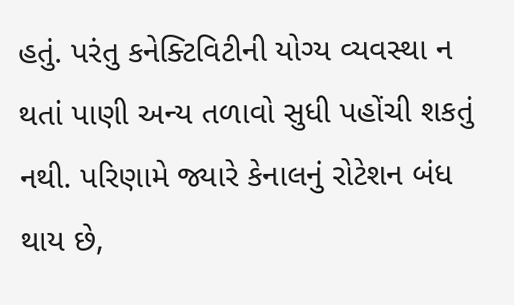હતું. પરંતુ કનેક્ટિવિટીની યોગ્ય વ્યવસ્થા ન થતાં પાણી અન્ય તળાવો સુધી પહોંચી શકતું નથી. પરિણામે જ્યારે કેનાલનું રોટેશન બંધ થાય છે,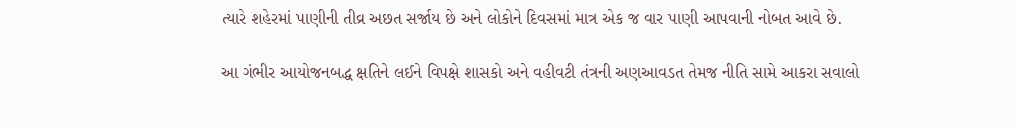ત્યારે શહેરમાં પાણીની તીવ્ર અછત સર્જાય છે અને લોકોને દિવસમાં માત્ર એક જ વાર પાણી આપવાની નોબત આવે છે.

આ ગંભીર આયોજનબદ્ધ ક્ષતિને લઈને વિપક્ષે શાસકો અને વહીવટી તંત્રની અણઆવડત તેમજ નીતિ સામે આકરા સવાલો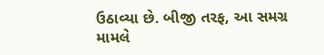ઉઠાવ્યા છે. બીજી તરફ, આ સમગ્ર મામલે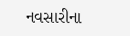નવસારીના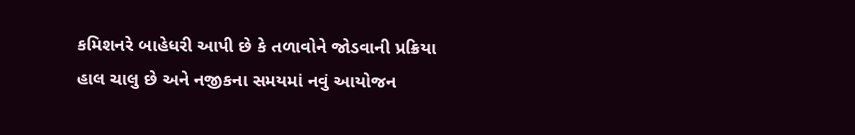કમિશનરે બાહેધરી આપી છે કે તળાવોને જોડવાની પ્રક્રિયા હાલ ચાલુ છે અને નજીકના સમયમાં નવું આયોજન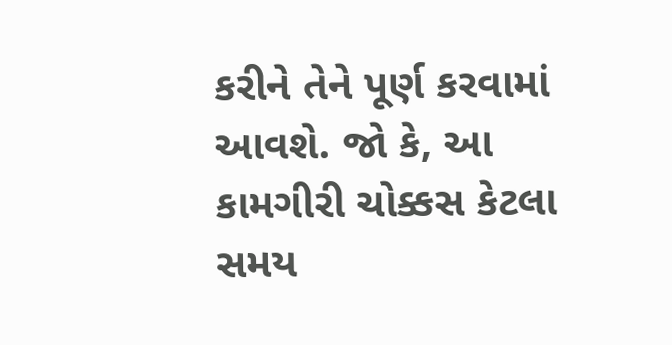કરીને તેને પૂર્ણ કરવામાં આવશે. જો કે, આ કામગીરી ચોક્કસ કેટલા સમય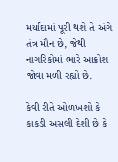મર્યાદામાં પૂરી થશે તે અંગે તંત્ર મૌન છે, જેથી નાગરિકોમાં ભારે આક્રોશ જોવા મળી રહ્યો છે.

કેવી રીતે ઓળખશો કે કાકડી અસલી દેશી છે કે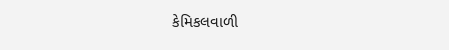કેમિકલવાળી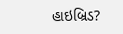હાઇબ્રિડ?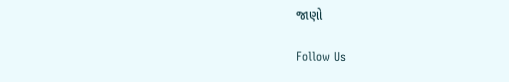જાણો

Follow Us